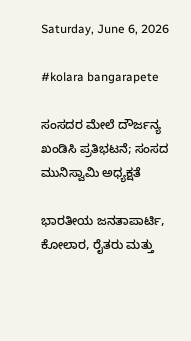Saturday, June 6, 2026

#kolara bangarapete

ಸಂಸದರ ಮೇಲೆ ದೌರ್ಜನ್ಯ ಖಂಡಿಸಿ ಪ್ರತಿಭಟನೆ; ಸಂಸದ ಮುನಿಸ್ವಾಮಿ ಅಧ್ಯಕ್ಷತೆ

ಭಾರತೀಯ ಜನತಾಪಾರ್ಟಿ, ಕೋಲಾರ, ರೈತರು ಮತ್ತು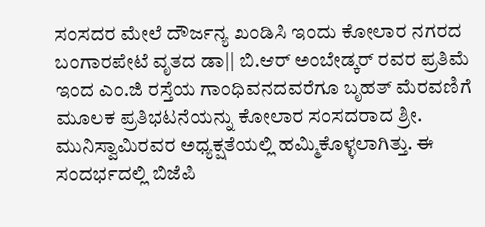ಸಂಸದರ ಮೇಲೆ ದೌರ್ಜನ್ಯ ಖಂಡಿಸಿ ಇಂದು ಕೋಲಾರ ನಗರದ ಬಂಗಾರಪೇಟೆ ವೃತದ ಡಾ|| ಬಿ.ಆರ್ ಅಂಬೇಡ್ಕರ್ ರವರ ಪ್ರತಿಮೆ ಇಂದ ಎಂ.ಜಿ ರಸ್ತೆಯ ಗಾಂಧಿವನದವರೆಗೂ ಬೃಹತ್ ಮೆರವಣಿಗೆ ಮೂಲಕ ಪ್ರತಿಭಟನೆಯನ್ನು ಕೋಲಾರ ಸಂಸದರಾದ ಶ್ರೀ. ಮುನಿಸ್ವಾಮಿರವರ ಅಧ್ಯಕ್ಷತೆಯಲ್ಲಿ ಹಮ್ಮಿಕೊಳ್ಳಲಾಗಿತ್ತು. ಈ ಸಂದರ್ಭದಲ್ಲಿ ಬಿಜೆಪಿ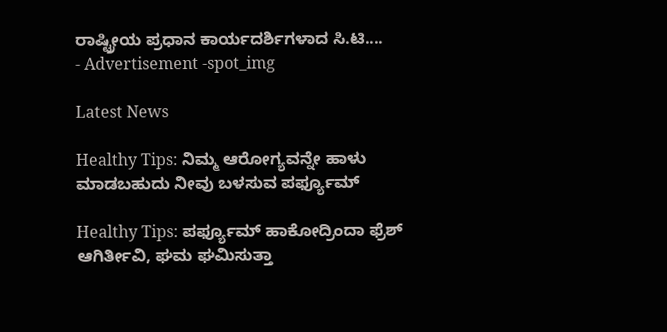ರಾಷ್ಟ್ರೀಯ ಪ್ರಧಾನ ಕಾರ್ಯದರ್ಶಿಗಳಾದ ಸಿ.ಟಿ....
- Advertisement -spot_img

Latest News

Healthy Tips: ನಿಮ್ಮ ಆರೋಗ್ಯವನ್ನೇ ಹಾಳು ಮಾಡಬಹುದು ನೀವು ಬಳಸುವ ಪರ್ಫ್ಯೂಮ್

Healthy Tips: ಪರ್ಫ್ಯೂಮ್ ಹಾಕೋದ್ರಿಂದಾ ಫ್ರೆಶ್ ಆಗಿರ್ತೀವಿ, ಘಮ ಘಮಿಸುತ್ತಾ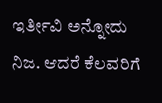ಇರ್ತೀವಿ ಅನ್ನೋದು ನಿಜ. ಆದರೆ ಕೆಲವರಿಗೆ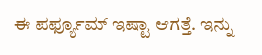ಈ ಪರ್ಫ್ಯೂಮ್ ಇಷ್ಟಾ ಆಗತ್ತೆ. ಇನ್ನು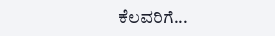ಕೆಲವರಿಗೆ...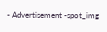- Advertisement -spot_img